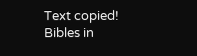Text copied!
Bibles in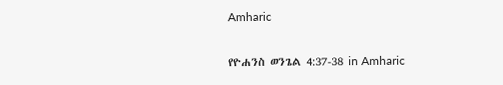Amharic

የዮሐንስ ወንጌል 4:37-38 in Amharic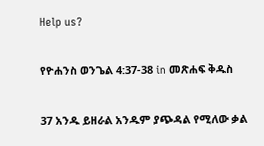Help us?

የዮሐንስ ወንጌል 4:37-38 in መጽሐፍ ቅዱስ

37 አንዱ ይዘራል አንዱም ያጭዳል የሚለው ቃል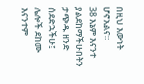በዚህ እውነት ሆኖአልና።
38 እኔም እናንተ ያልደከማችሁበትን ታጭዱ ዘንድ ሰደድኋችሁ፤ ሌሎች ደከሙ እናንተም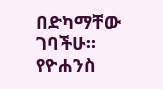በድካማቸው ገባችሁ።
የዮሐንስ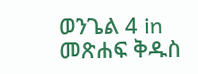ወንጌል 4 in መጽሐፍ ቅዱስ